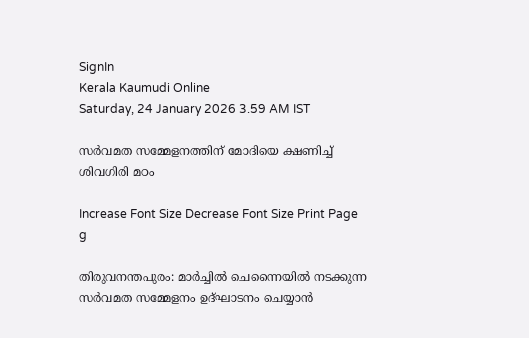SignIn
Kerala Kaumudi Online
Saturday, 24 January 2026 3.59 AM IST

സർവമത സമ്മേളനത്തിന് മോദിയെ ക്ഷണിച്ച് ശിവഗിരി മഠം

Increase Font Size Decrease Font Size Print Page
g

തിരുവനന്തപുരം: മാർച്ചിൽ ചെന്നൈയിൽ നടക്കുന്ന സർവമത സമ്മേളനം ഉദ്ഘാടനം ചെയ്യാൻ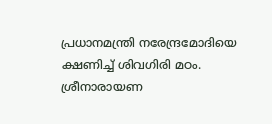പ്രധാനമന്ത്രി നരേന്ദ്രമോദിയെ ക്ഷണിച്ച് ശിവഗിരി മഠം. ശ്രീനാരായണ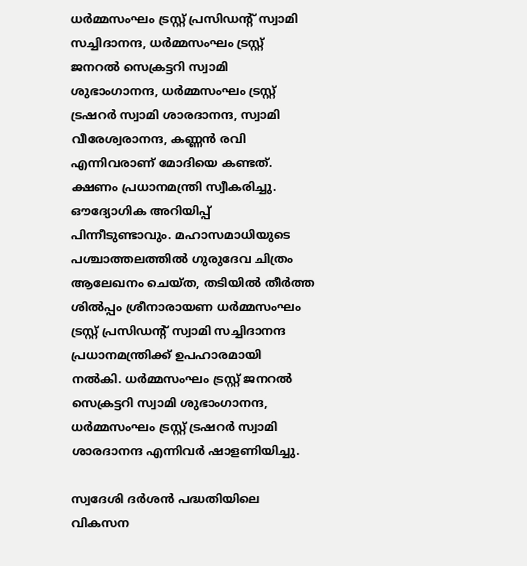ധർമ്മസംഘം ട്രസ്റ്റ് പ്രസിഡന്റ് സ്വാമി സച്ചിദാനന്ദ, ധർമ്മസംഘം ട്രസ്റ്റ് ജനറൽ സെക്രട്ടറി സ്വാമി ശുഭാംഗാനന്ദ, ധർമ്മസംഘം ട്രസ്റ്റ് ട്രഷറർ സ്വാമി ശാരദാനന്ദ, സ്വാമി വീരേശ്വരാനന്ദ, കണ്ണൻ രവി എന്നിവരാണ് മോദിയെ കണ്ടത്. ക്ഷണം പ്രധാനമന്ത്രി സ്വീകരിച്ചു. ഔദ്യോഗിക അറിയിപ്പ് പിന്നീടുണ്ടാവും. മഹാസമാധിയുടെ പശ്ചാത്തലത്തിൽ ഗുരുദേവ ചിത്രം ആലേഖനം ചെയ്ത, തടിയിൽ തീർത്ത ശിൽപ്പം ശ്രീനാരായണ ധർമ്മസംഘം ട്രസ്റ്റ് പ്രസിഡന്റ് സ്വാമി സച്ചിദാനന്ദ പ്രധാനമന്ത്രിക്ക് ഉപഹാരമായി നൽകി. ധർമ്മസംഘം ട്രസ്റ്റ് ജനറൽ സെക്രട്ടറി സ്വാമി ശുഭാംഗാനന്ദ, ധർമ്മസംഘം ട്രസ്റ്റ് ട്രഷറർ സ്വാമി ശാരദാനന്ദ എന്നിവർ ഷാളണിയിച്ചു.

സ്വദേശി ദർശൻ പദ്ധതിയിലെ വികസന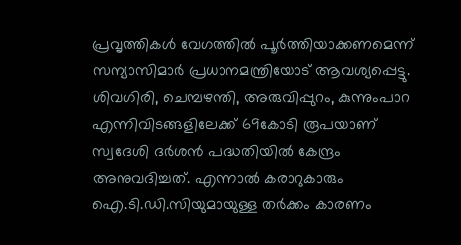പ്രവൃത്തികൾ വേഗത്തിൽ പൂർത്തിയാക്കണമെന്ന് സന്യാസിമാർ പ്രധാനമന്ത്രിയോട് ആവശ്യപ്പെട്ടു. ശിവഗിരി, ചെമ്പഴന്തി, അരുവിപ്പുറം, കുന്നുംപാറ എന്നിവിടങ്ങളിലേക്ക് 69കോടി രൂപയാണ് സ്വദേശി ദർശൻ പദ്ധതിയിൽ കേന്ദ്രം അനുവദിച്ചത്. എന്നാൽ കരാറുകാരും ഐ.ടി.ഡി.സിയുമായുള്ള തർക്കം കാരണം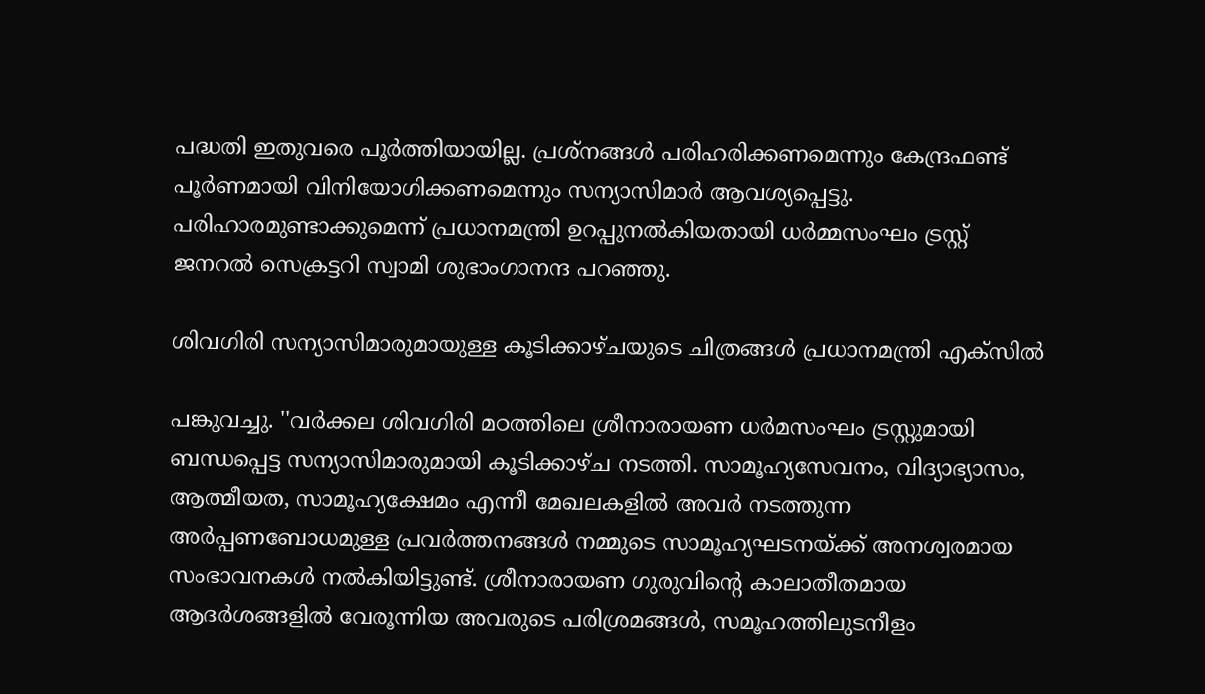പദ്ധതി ഇതുവരെ പൂർത്തിയായില്ല. പ്രശ്നങ്ങൾ പരിഹരിക്കണമെന്നും കേന്ദ്രഫണ്ട് പൂർണമായി വിനിയോഗിക്കണമെന്നും സന്യാസിമാർ ആവശ്യപ്പെട്ടു. പരിഹാരമുണ്ടാക്കുമെന്ന് പ്രധാനമന്ത്രി ഉറപ്പുനൽകിയതായി ധർമ്മസംഘം ട്രസ്റ്റ് ജനറൽ സെക്രട്ടറി സ്വാമി ശുഭാംഗാനന്ദ പറഞ്ഞു.

ശിവഗിരി സന്യാസിമാരുമായുള്ള കൂടിക്കാഴ്ചയുടെ ചിത്രങ്ങൾ പ്രധാനമന്ത്രി എക്സിൽ

പങ്കുവച്ചു. ''വർക്കല ശിവഗിരി മഠത്തിലെ ശ്രീനാരായണ ധർമസംഘം ട്രസ്റ്റുമായി ബന്ധപ്പെട്ട സന്യാസിമാരുമായി കൂടിക്കാഴ്ച നടത്തി. സാമൂഹ്യസേവനം, വിദ്യാഭ്യാസം, ആത്മീയത, സാമൂഹ്യക്ഷേമം എന്നീ മേഖലകളിൽ അവർ നടത്തുന്ന അർപ്പണബോധമുള്ള പ്രവർത്തനങ്ങൾ നമ്മുടെ സാമൂഹ്യഘടനയ്ക്ക് അനശ്വരമായ സംഭാവനകൾ നൽകിയിട്ടുണ്ട്. ശ്രീനാരായണ ഗുരുവിന്റെ കാലാതീതമായ ആദർശങ്ങളിൽ വേരൂന്നിയ അവരുടെ പരിശ്രമങ്ങൾ, സമൂഹത്തിലുടനീളം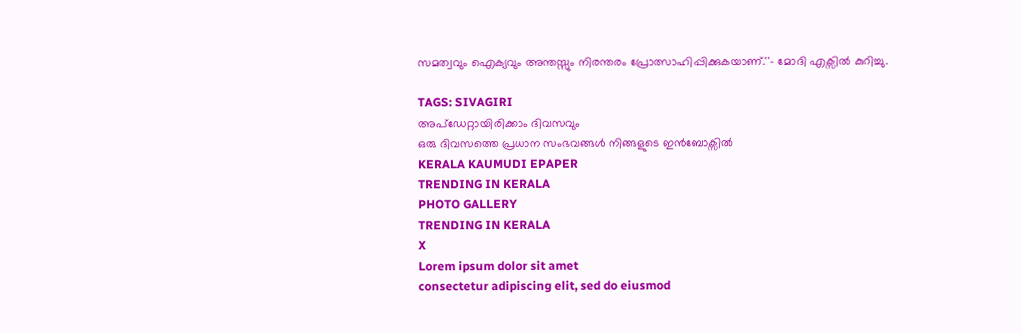സമത്വവും ഐക്യവും അന്തസ്സും നിരന്തരം പ്രോത്സാഹിപ്പിക്കുകയാണ്.''- മോദി എക്സിൽ കുറിച്ചു.

TAGS: SIVAGIRI
അപ്ഡേറ്റായിരിക്കാം ദിവസവും
ഒരു ദിവസത്തെ പ്രധാന സംഭവങ്ങൾ നിങ്ങളുടെ ഇൻബോക്സിൽ
KERALA KAUMUDI EPAPER
TRENDING IN KERALA
PHOTO GALLERY
TRENDING IN KERALA
X
Lorem ipsum dolor sit amet
consectetur adipiscing elit, sed do eiusmod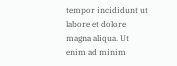tempor incididunt ut labore et dolore magna aliqua. Ut enim ad minim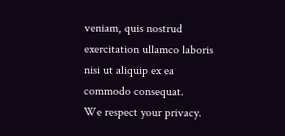veniam, quis nostrud exercitation ullamco laboris nisi ut aliquip ex ea commodo consequat.
We respect your privacy.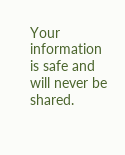Your information is safe and will never be shared.